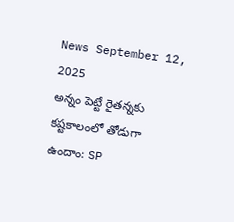News September 12, 2025
అన్నం పెట్టే రైతన్నకు కష్టకాలంలో తోడుగా ఉందాం: SP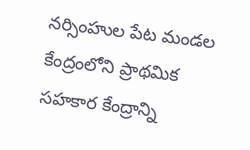నర్సింహుల పేట మండల కేంద్రంలోని ప్రాథమిక సహకార కేంద్రాన్ని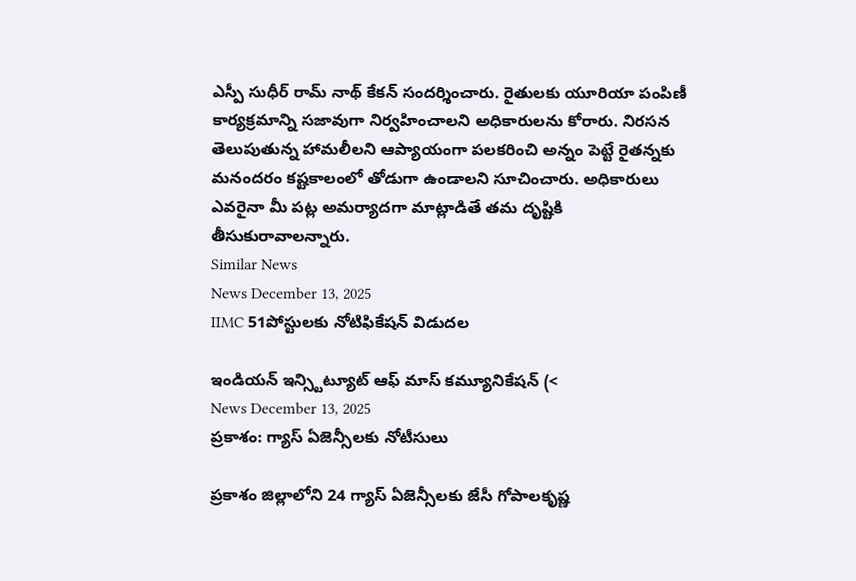ఎస్పీ సుధీర్ రామ్ నాథ్ కేకన్ సందర్శించారు. రైతులకు యూరియా పంపిణీ కార్యక్రమాన్ని సజావుగా నిర్వహించాలని అధికారులను కోరారు. నిరసన తెలుపుతున్న హామలీలని ఆప్యాయంగా పలకరించి అన్నం పెట్టే రైతన్నకు మనందరం కష్టకాలంలో తోడుగా ఉండాలని సూచించారు. అధికారులు ఎవరైనా మీ పట్ల అమర్యాదగా మాట్లాడితే తమ దృష్టికి తీసుకురావాలన్నారు.
Similar News
News December 13, 2025
IIMC 51పోస్టులకు నోటిఫికేషన్ విడుదల

ఇండియన్ ఇన్స్టిట్యూట్ ఆఫ్ మాస్ కమ్యూనికేషన్ (<
News December 13, 2025
ప్రకాశం: గ్యాస్ ఏజెన్సీలకు నోటీసులు

ప్రకాశం జిల్లాలోని 24 గ్యాస్ ఏజెన్సీలకు జేసీ గోపాలకృష్ణ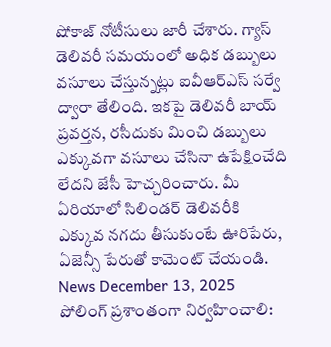షోకాజ్ నోటీసులు జారీ చేశారు. గ్యాస్ డెలివరీ సమయంలో అధిక డబ్బులు వసూలు చేస్తున్నట్లు ఐవీఆర్ఎస్ సర్వే ద్వారా తేలింది. ఇకపై డెలివరీ బాయ్ ప్రవర్తన, రసీదుకు మించి డబ్బులు ఎక్కువగా వసూలు చేసినా ఉపేక్షించేది లేదని జేసీ హెచ్చరించారు. మీ ఏరియాలో సిలిండర్ డెలివరీకి ఎక్కువ నగదు తీసుకుంటే ఊరిపేరు, ఏజెన్సీ పేరుతో కామెంట్ చేయండి.
News December 13, 2025
పోలింగ్ ప్రశాంతంగా నిర్వహించాలి: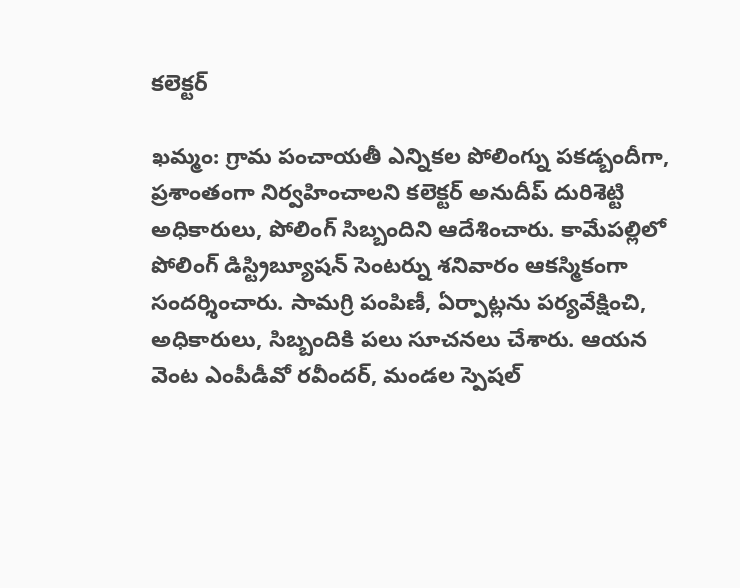కలెక్టర్

ఖమ్మం: గ్రామ పంచాయతీ ఎన్నికల పోలింగ్ను పకడ్బందీగా, ప్రశాంతంగా నిర్వహించాలని కలెక్టర్ అనుదీప్ దురిశెట్టి అధికారులు, పోలింగ్ సిబ్బందిని ఆదేశించారు. కామేపల్లిలో పోలింగ్ డిస్ట్రిబ్యూషన్ సెంటర్ను శనివారం ఆకస్మికంగా సందర్శించారు. సామగ్రి పంపిణీ, ఏర్పాట్లను పర్యవేక్షించి, అధికారులు, సిబ్బందికి పలు సూచనలు చేశారు. ఆయన వెంట ఎంపీడీవో రవీందర్, మండల స్పెషల్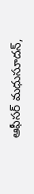ఆఫీసర్ మధుసూదన్,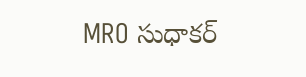MRO సుధాకర్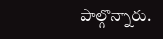పాల్గొన్నారు.